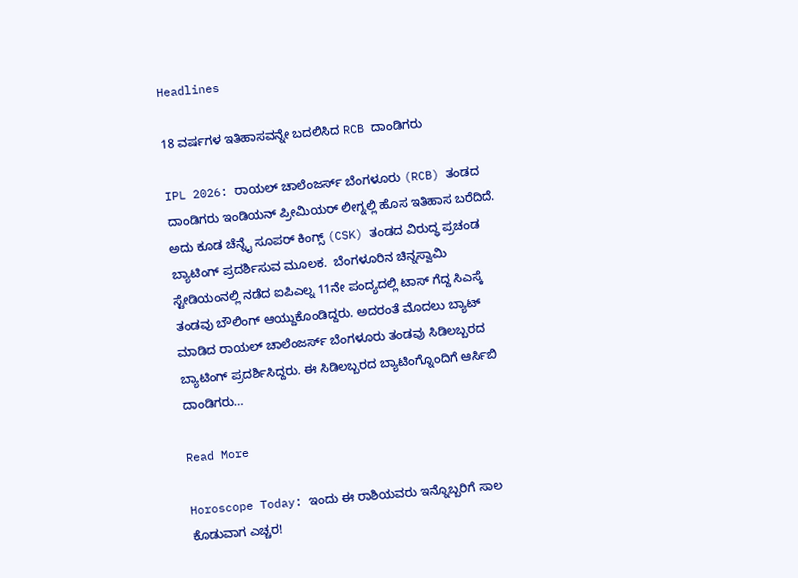Headlines

18 ವರ್ಷಗಳ ಇತಿಹಾಸವನ್ನೇ ಬದಲಿಸಿದ RCB ದಾಂಡಿಗರು

IPL 2026: ರಾಯಲ್ ಚಾಲೆಂಜರ್ಸ್ ಬೆಂಗಳೂರು (RCB) ತಂಡದ ದಾಂಡಿಗರು ಇಂಡಿಯನ್ ಪ್ರೀಮಿಯರ್ ಲೀಗ್ನಲ್ಲಿ ಹೊಸ ಇತಿಹಾಸ ಬರೆದಿದೆ. ಅದು ಕೂಡ ಚೆನ್ನೈ ಸೂಪರ್ ಕಿಂಗ್ಸ್ (CSK) ತಂಡದ ವಿರುದ್ಧ ಪ್ರಚಂಡ ಬ್ಯಾಟಿಂಗ್ ಪ್ರದರ್ಶಿಸುವ ಮೂಲಕ.  ಬೆಂಗಳೂರಿನ ಚಿನ್ನಸ್ವಾಮಿ ಸ್ಟೇಡಿಯಂನಲ್ಲಿ ನಡೆದ ಐಪಿಎಲ್ನ 11ನೇ ಪಂದ್ಯದಲ್ಲಿ ಟಾಸ್ ಗೆದ್ದ ಸಿಎಸ್ಕೆ ತಂಡವು ಬೌಲಿಂಗ್ ಆಯ್ದುಕೊಂಡಿದ್ದರು. ಅದರಂತೆ ಮೊದಲು ಬ್ಯಾಟ್ ಮಾಡಿದ ರಾಯಲ್ ಚಾಲೆಂಜರ್ಸ್ ಬೆಂಗಳೂರು ತಂಡವು ಸಿಡಿಲಬ್ಬರದ ಬ್ಯಾಟಿಂಗ್ ಪ್ರದರ್ಶಿಸಿದ್ದರು. ಈ ಸಿಡಿಲಬ್ಬರದ ಬ್ಯಾಟಿಂಗ್ನೊಂದಿಗೆ ಆರ್ಸಿಬಿ ದಾಂಡಿಗರು…

Read More

Horoscope Today: ಇಂದು ಈ ರಾಶಿಯವರು ಇನ್ನೊಬ್ಬರಿಗೆ ಸಾಲ ಕೊಡುವಾಗ ಎಚ್ಚರ!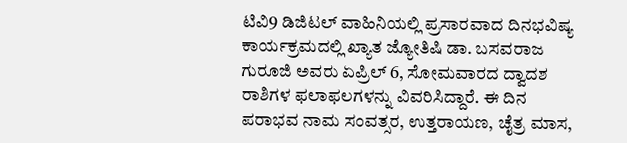ಟಿವಿ9 ಡಿಜಿಟಲ್ ವಾಹಿನಿಯಲ್ಲಿ ಪ್ರಸಾರವಾದ ದಿನಭವಿಷ್ಯ ಕಾರ್ಯಕ್ರಮದಲ್ಲಿ ಖ್ಯಾತ ಜ್ಯೋತಿಷಿ ಡಾ. ಬಸವರಾಜ ಗುರೂಜಿ ಅವರು ಏಪ್ರಿಲ್ 6, ಸೋಮವಾರದ ದ್ವಾದಶ ರಾಶಿಗಳ ಫಲಾಫಲಗಳನ್ನು ವಿವರಿಸಿದ್ದಾರೆ. ಈ ದಿನ ಪರಾಭವ ನಾಮ ಸಂವತ್ಸರ, ಉತ್ತರಾಯಣ, ಚೈತ್ರ ಮಾಸ,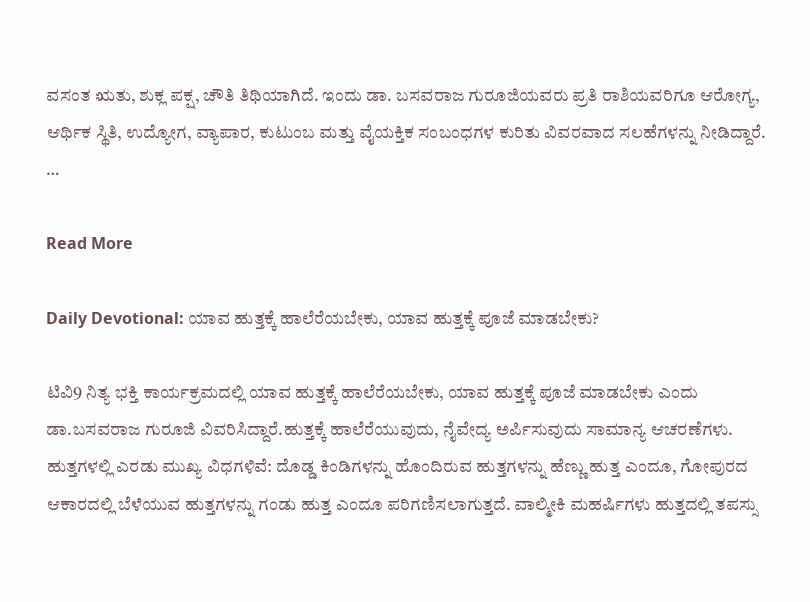ವಸಂತ ಋತು, ಶುಕ್ಲ ಪಕ್ಷ, ಚೌತಿ ತಿಥಿಯಾಗಿದೆ. ಇಂದು ಡಾ. ಬಸವರಾಜ ಗುರೂಜಿಯವರು ಪ್ರತಿ ರಾಶಿಯವರಿಗೂ ಆರೋಗ್ಯ, ಆರ್ಥಿಕ ಸ್ಥಿತಿ, ಉದ್ಯೋಗ, ವ್ಯಾಪಾರ, ಕುಟುಂಬ ಮತ್ತು ವೈಯಕ್ತಿಕ ಸಂಬಂಧಗಳ ಕುರಿತು ವಿವರವಾದ ಸಲಹೆಗಳನ್ನು ನೀಡಿದ್ದಾರೆ.      …

Read More

Daily Devotional: ಯಾವ ಹುತ್ತಕ್ಕೆ ಹಾಲೆರೆಯಬೇಕು, ಯಾವ ಹುತ್ತಕ್ಕೆ ಪೂಜೆ ಮಾಡಬೇಕು?

ಟಿವಿ9 ನಿತ್ಯ ಭಕ್ತಿ ಕಾರ್ಯಕ್ರಮದಲ್ಲಿ ಯಾವ ಹುತ್ತಕ್ಕೆ ಹಾಲೆರೆಯಬೇಕು, ಯಾವ ಹುತ್ತಕ್ಕೆ ಪೂಜೆ ಮಾಡಬೇಕು ಎಂದು ಡಾ.ಬಸವರಾಜ ಗುರೂಜಿ ವಿವರಿಸಿದ್ದಾರೆ.ಹುತ್ತಕ್ಕೆ ಹಾಲೆರೆಯುವುದು, ನೈವೇದ್ಯ ಅರ್ಪಿಸುವುದು ಸಾಮಾನ್ಯ ಆಚರಣೆಗಳು. ಹುತ್ತಗಳಲ್ಲಿ ಎರಡು ಮುಖ್ಯ ವಿಧಗಳಿವೆ: ದೊಡ್ಡ ಕಿಂಡಿಗಳನ್ನು ಹೊಂದಿರುವ ಹುತ್ತಗಳನ್ನು ಹೆಣ್ಣು ಹುತ್ತ ಎಂದೂ, ಗೋಪುರದ ಆಕಾರದಲ್ಲಿ ಬೆಳೆಯುವ ಹುತ್ತಗಳನ್ನು ಗಂಡು ಹುತ್ತ ಎಂದೂ ಪರಿಗಣಿಸಲಾಗುತ್ತದೆ. ವಾಲ್ಮೀಕಿ ಮಹರ್ಷಿಗಳು ಹುತ್ತದಲ್ಲಿ ತಪಸ್ಸು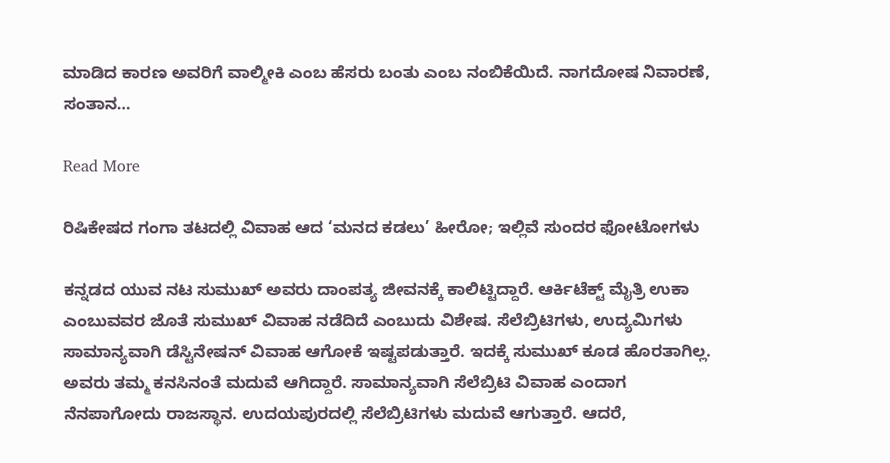ಮಾಡಿದ ಕಾರಣ ಅವರಿಗೆ ವಾಲ್ಮೀಕಿ ಎಂಬ ಹೆಸರು ಬಂತು ಎಂಬ ನಂಬಿಕೆಯಿದೆ. ನಾಗದೋಷ ನಿವಾರಣೆ, ಸಂತಾನ…

Read More

ರಿಷಿಕೇಷದ ಗಂಗಾ ತಟದಲ್ಲಿ ವಿವಾಹ ಆದ ‘ಮನದ ಕಡಲು’ ಹೀರೋ; ಇಲ್ಲಿವೆ ಸುಂದರ ಫೋಟೋಗಳು

ಕನ್ನಡದ ಯುವ ನಟ ಸುಮುಖ್ ಅವರು ದಾಂಪತ್ಯ ಜೀವನಕ್ಕೆ ಕಾಲಿಟ್ಟಿದ್ದಾರೆ. ಆರ್ಕಿಟೆಕ್ಟ್ ಮೈತ್ರಿ ಉಕಾ ಎಂಬುವವರ ಜೊತೆ ಸುಮುಖ್ ವಿವಾಹ ನಡೆದಿದೆ ಎಂಬುದು ವಿಶೇಷ. ಸೆಲೆಬ್ರಿಟಿಗಳು, ಉದ್ಯಮಿಗಳು ಸಾಮಾನ್ಯವಾಗಿ ಡೆಸ್ಟಿನೇಷನ್ ವಿವಾಹ ಆಗೋಕೆ ಇಷ್ಟಪಡುತ್ತಾರೆ. ಇದಕ್ಕೆ ಸುಮುಖ್ ಕೂಡ ಹೊರತಾಗಿಲ್ಲ. ಅವರು ತಮ್ಮ ಕನಸಿನಂತೆ ಮದುವೆ ಆಗಿದ್ದಾರೆ. ಸಾಮಾನ್ಯವಾಗಿ ಸೆಲೆಬ್ರಿಟಿ ವಿವಾಹ ಎಂದಾಗ ನೆನಪಾಗೋದು ರಾಜಸ್ಥಾನ. ಉದಯಪುರದಲ್ಲಿ ಸೆಲೆಬ್ರಿಟಿಗಳು ಮದುವೆ ಆಗುತ್ತಾರೆ. ಆದರೆ,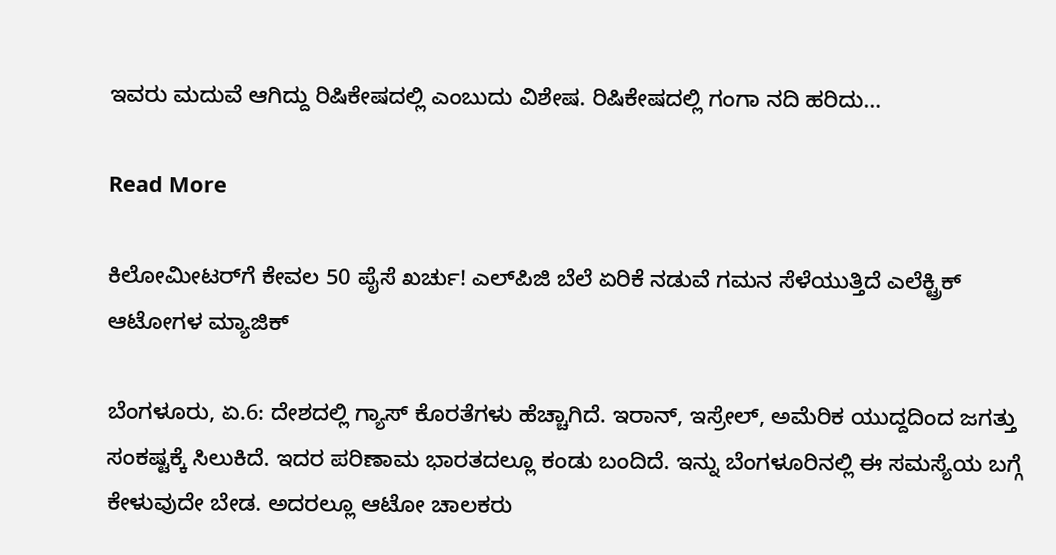ಇವರು ಮದುವೆ ಆಗಿದ್ದು ರಿಷಿಕೇಷದಲ್ಲಿ ಎಂಬುದು ವಿಶೇಷ. ರಿಷಿಕೇಷದಲ್ಲಿ ಗಂಗಾ ನದಿ ಹರಿದು…

Read More

ಕಿಲೋಮೀಟರ್‌ಗೆ ಕೇವಲ 50 ಪೈಸೆ ಖರ್ಚು! ಎಲ್‌ಪಿಜಿ ಬೆಲೆ ಏರಿಕೆ ನಡುವೆ ಗಮನ ಸೆಳೆಯುತ್ತಿದೆ ಎಲೆಕ್ಟ್ರಿಕ್ ಆಟೋಗಳ ಮ್ಯಾಜಿಕ್

ಬೆಂಗಳೂರು, ಏ.6: ದೇಶದಲ್ಲಿ ಗ್ಯಾಸ್ ಕೊರತೆಗಳು ಹೆಚ್ಚಾಗಿದೆ. ಇರಾನ್, ಇಸ್ರೇಲ್, ಅಮೆರಿಕ ಯುದ್ದದಿಂದ ಜಗತ್ತು ಸಂಕಷ್ಟಕ್ಕೆ ಸಿಲುಕಿದೆ. ಇದರ ಪರಿಣಾಮ ಭಾರತದಲ್ಲೂ ಕಂಡು ಬಂದಿದೆ. ಇನ್ನು ಬೆಂಗಳೂರಿನಲ್ಲಿ ಈ ಸಮಸ್ಯೆಯ ಬಗ್ಗೆ ಕೇಳುವುದೇ ಬೇಡ. ಅದರಲ್ಲೂ ಆಟೋ ಚಾಲಕರು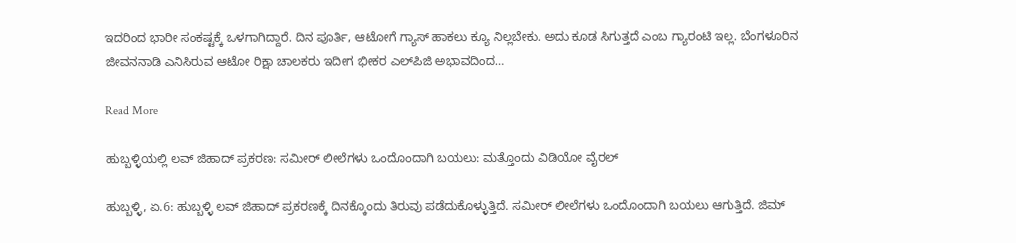ಇದರಿಂದ ಭಾರೀ ಸಂಕಷ್ಟಕ್ಕೆ ಒಳಗಾಗಿದ್ದಾರೆ. ದಿನ ಪೂರ್ತಿ, ಆಟೋಗೆ ಗ್ಯಾಸ್ ಹಾಕಲು ಕ್ಯೂ ನಿಲ್ಲಬೇಕು. ಅದು ಕೂಡ ಸಿಗುತ್ತದೆ ಎಂಬ ಗ್ಯಾರಂಟಿ ಇಲ್ಲ. ಬೆಂಗಳೂರಿನ ಜೀವನನಾಡಿ ಎನಿಸಿರುವ ಆಟೋ ರಿಕ್ಷಾ ಚಾಲಕರು ಇದೀಗ ಭೀಕರ ಎಲ್‌ಪಿಜಿ ಅಭಾವದಿಂದ…

Read More

ಹುಬ್ಬಳ್ಳಿಯಲ್ಲಿ ಲವ್ ಜಿಹಾದ್ ಪ್ರಕರಣ: ಸಮೀರ್ ಲೀಲೆಗಳು ಒಂದೊಂದಾಗಿ ಬಯಲು: ಮತ್ತೊಂದು ವಿಡಿಯೋ ವೈರಲ್

ಹುಬ್ಬಳ್ಳಿ, ಏ.6: ಹುಬ್ಬಳ್ಳಿ ಲವ್ ಜಿಹಾದ್ ಪ್ರಕರಣಕ್ಕೆ ದಿನಕ್ಕೊಂದು ತಿರುವು ಪಡೆದುಕೊಳ್ಳುತ್ತಿದೆ. ಸಮೀರ್ ಲೀಲೆಗಳು ಒಂದೊಂದಾಗಿ ಬಯಲು ಆಗುತ್ತಿದೆ. ಜಿಮ್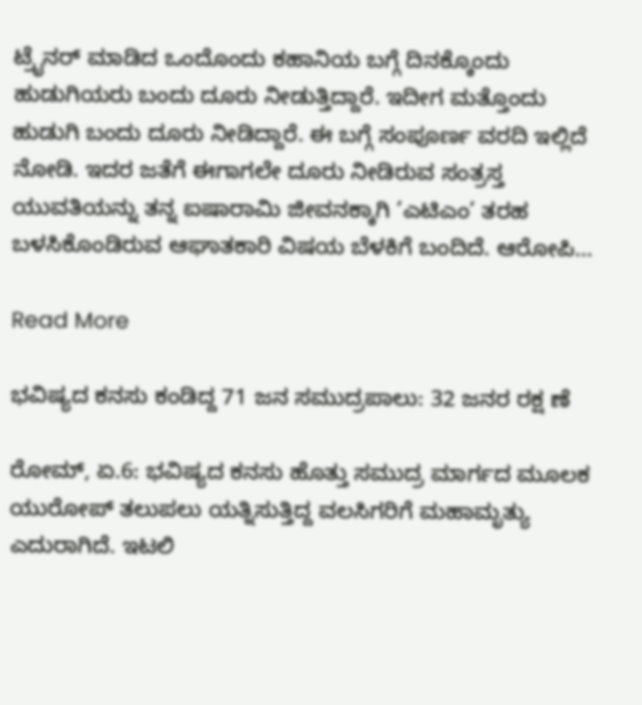ಟ್ರೈನರ್ ಮಾಡಿದ ಒಂದೊಂದು ಕಹಾನಿಯ ಬಗ್ಗೆ ದಿನಕ್ಕೊಂದು ಹುಡುಗಿಯರು ಬಂದು ದೂರು ನೀಡುತ್ತಿದ್ದಾರೆ. ಇದೀಗ ಮತ್ತೊಂದು ಹುಡುಗಿ ಬಂದು ದೂರು ನೀಡಿದ್ದಾರೆ. ಈ ಬಗ್ಗೆ ಸಂಪೂರ್ಣ ವರದಿ ಇಲ್ಲಿದೆ ನೋಡಿ. ಇದರ ಜತೆಗೆ ಈಗಾಗಲೇ ದೂರು ನೀಡಿರುವ ಸಂತ್ರಸ್ತ ಯುವತಿಯನ್ನು ತನ್ನ ಐಷಾರಾಮಿ ಜೀವನಕ್ಕಾಗಿ ‘ಎಟಿಎಂ’ ತರಹ ಬಳಸಿಕೊಂಡಿರುವ ಆಘಾತಕಾರಿ ವಿಷಯ ಬೆಳಕಿಗೆ ಬಂದಿದೆ. ಆರೋಪಿ…

Read More

ಭವಿಷ್ಯದ ಕನಸು ಕಂಡಿದ್ದ 71 ಜನ ಸಮುದ್ರಪಾಲು: 32 ಜನರ ರಕ್ಷ ಣೆ

ರೋಮ್, ಏ.6: ಭವಿಷ್ಯದ ಕನಸು ಹೊತ್ತು ಸಮುದ್ರ ಮಾರ್ಗದ ಮೂಲಕ ಯುರೋಪ್ ತಲುಪಲು ಯತ್ನಿಸುತ್ತಿದ್ದ ವಲಸಿಗರಿಗೆ ಮಹಾಮೃತ್ಯು ಎದುರಾಗಿದೆ. ಇಟಲಿ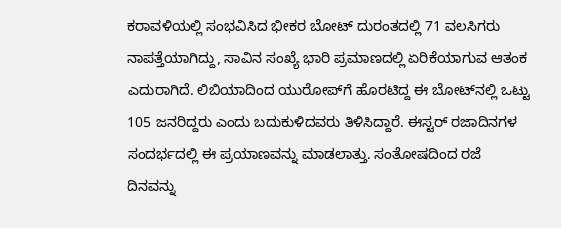ಕರಾವಳಿಯಲ್ಲಿ ಸಂಭವಿಸಿದ ಭೀಕರ ಬೋಟ್ ದುರಂತದಲ್ಲಿ 71 ವಲಸಿಗರು ನಾಪತ್ತೆಯಾಗಿದ್ದು, ಸಾವಿನ ಸಂಖ್ಯೆ ಭಾರಿ ಪ್ರಮಾಣದಲ್ಲಿ ಏರಿಕೆಯಾಗುವ ಆತಂಕ ಎದುರಾಗಿದೆ. ಲಿಬಿಯಾದಿಂದ ಯುರೋಪ್‌ಗೆ ಹೊರಟಿದ್ದ ಈ ಬೋಟ್‌ನಲ್ಲಿ ಒಟ್ಟು 105 ಜನರಿದ್ದರು ಎಂದು ಬದುಕುಳಿದವರು ತಿಳಿಸಿದ್ದಾರೆ. ಈಸ್ಟರ್ ರಜಾದಿನಗಳ ಸಂದರ್ಭದಲ್ಲಿ ಈ ಪ್ರಯಾಣವನ್ನು ಮಾಡಲಾತ್ತು. ಸಂತೋಷದಿಂದ ರಜೆ ದಿನವನ್ನು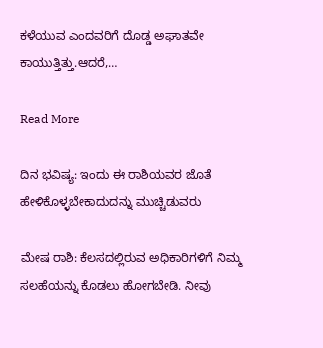ಕಳೆಯುವ ಎಂದವರಿಗೆ ದೊಡ್ಡ ಅಘಾತವೇ ಕಾಯುತ್ತಿತ್ತು.ಆದರೆ,…

Read More

ದಿನ ಭವಿಷ್ಯ: ಇಂದು ಈ ರಾಶಿಯವರ ಜೊತೆ ಹೇಳಿಕೊಳ್ಳಬೇಕಾದುದನ್ನು ಮುಚ್ಚಿಡುವರು

ಮೇಷ ರಾಶಿ: ಕೆಲಸದಲ್ಲಿರುವ ಅಧಿಕಾರಿಗಳಿಗೆ ನಿಮ್ಮ ಸಲಹೆಯನ್ನು ಕೊಡಲು ಹೋಗಬೇಡಿ. ನೀವು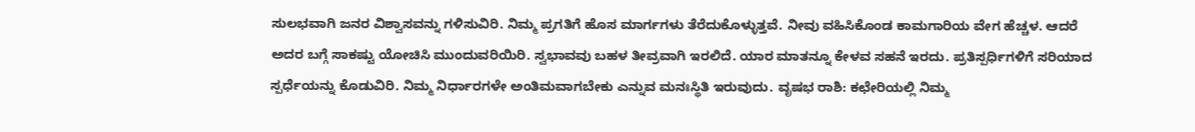ಸುಲಭವಾಗಿ ಜನರ ವಿಶ್ವಾಸವನ್ನು ಗಳಿಸುವಿರಿ. ನಿಮ್ಮ ಪ್ರಗತಿಗೆ ಹೊಸ ಮಾರ್ಗಗಳು ತೆರೆದುಕೊಳ್ಳುತ್ತವೆ. ನೀವು ವಹಿಸಿಕೊಂಡ ಕಾಮಗಾರಿಯ ವೇಗ ಹೆಚ್ಚಳ. ಆದರೆ ಅದರ ಬಗ್ಗೆ ಸಾಕಷ್ಟು ಯೋಚಿಸಿ ಮುಂದುವರಿಯಿರಿ. ಸ್ವಭಾವವು ಬಹಳ ತೀವ್ರವಾಗಿ ಇರಲಿದೆ. ಯಾರ ಮಾತನ್ನೂ ಕೇಳವ ಸಹನೆ ಇರದು. ಪ್ರತಿಸ್ಪರ್ಧಿಗಳಿಗೆ ಸರಿಯಾದ ಸ್ಪರ್ಧೆಯನ್ನು ಕೊಡುವಿರಿ. ನಿಮ್ಮ ನಿರ್ಧಾರಗಳೇ ಅಂತಿಮವಾಗಬೇಕು ಎನ್ನುವ ಮನಃಸ್ಥಿತಿ ಇರುವುದು. ವೃಷಭ ರಾಶಿ: ಕಛೇರಿಯಲ್ಲಿ ನಿಮ್ಮ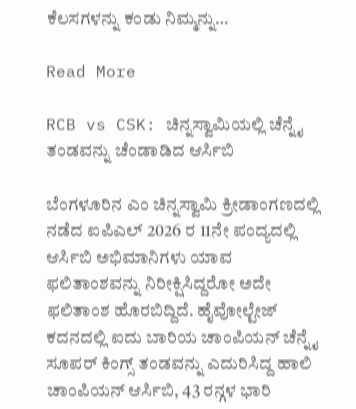ಕೆಲಸಗಳನ್ನು ಕಂಡು ನಿಮ್ಮನ್ನು…

Read More

RCB vs CSK: ಚಿನ್ನಸ್ವಾಮಿಯಲ್ಲಿ ಚೆನ್ನೈ ತಂಡವನ್ನು ಚೆಂಡಾಡಿದ ಆರ್ಸಿಬಿ

ಬೆಂಗಳೂರಿನ ಎಂ ಚಿನ್ನಸ್ವಾಮಿ ಕ್ರೀಡಾಂಗಣದಲ್ಲಿ ನಡೆದ ಐಪಿಎಲ್ 2026 ರ 11ನೇ ಪಂದ್ಯದಲ್ಲಿ ಆರ್ಸಿಬಿ ಅಭಿಮಾನಿಗಳು ಯಾವ ಫಲಿತಾಂಶವನ್ನು ನಿರೀಕ್ಷಿಸಿದ್ದರೋ ಅದೇ ಫಲಿತಾಂಶ ಹೊರಬಿದ್ದಿದೆ. ಹೈವೋಲ್ಟೇಜ್ ಕದನದಲ್ಲಿ ಐದು ಬಾರಿಯ ಚಾಂಪಿಯನ್ ಚೆನ್ನೈ ಸೂಪರ್ ಕಿಂಗ್ಸ್ ತಂಡವನ್ನು ಎದುರಿಸಿದ್ದ ಹಾಲಿ ಚಾಂಪಿಯನ್ ಆರ್ಸಿಬಿ, 43 ರನ್ಗಳ ಭಾರಿ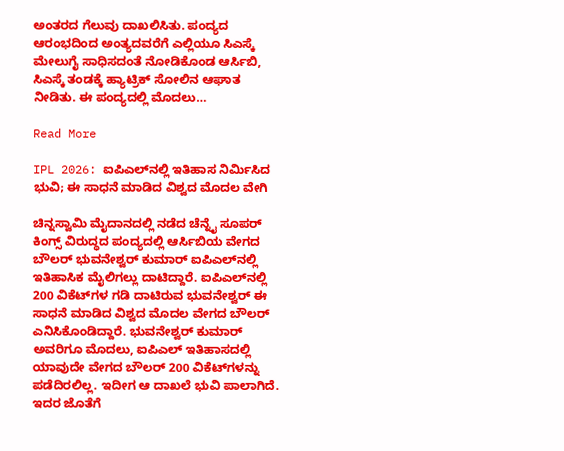ಅಂತರದ ಗೆಲುವು ದಾಖಲಿಸಿತು. ಪಂದ್ಯದ ಆರಂಭದಿಂದ ಅಂತ್ಯದವರೆಗೆ ಎಲ್ಲಿಯೂ ಸಿಎಸ್ಕೆ ಮೇಲುಗೈ ಸಾಧಿಸದಂತೆ ನೋಡಿಕೊಂಡ ಆರ್ಸಿಬಿ, ಸಿಎಸ್ಕೆ ತಂಡಕ್ಕೆ ಹ್ಯಾಟ್ರಿಕ್ ಸೋಲಿನ ಆಘಾತ ನೀಡಿತು. ಈ ಪಂದ್ಯದಲ್ಲಿ ಮೊದಲು…

Read More

IPL 2026: ಐಪಿಎಲ್‌ನಲ್ಲಿ ಇತಿಹಾಸ ನಿರ್ಮಿಸಿದ ಭುವಿ; ಈ ಸಾಧನೆ ಮಾಡಿದ ವಿಶ್ವದ ಮೊದಲ ವೇಗಿ

ಚಿನ್ನಸ್ವಾಮಿ ಮೈದಾನದಲ್ಲಿ ನಡೆದ ಚೆನ್ನೈ ಸೂಪರ್ ಕಿಂಗ್ಸ್ ವಿರುದ್ಧದ ಪಂದ್ಯದಲ್ಲಿ ಆರ್ಸಿಬಿಯ ವೇಗದ ಬೌಲರ್ ಭುವನೇಶ್ವರ್ ಕುಮಾರ್ ಐಪಿಎಲ್‌ನಲ್ಲಿ ಇತಿಹಾಸಿಕ ಮೈಲಿಗಲ್ಲು ದಾಟಿದ್ದಾರೆ. ಐಪಿಎಲ್‌ನಲ್ಲಿ 200 ವಿಕೆಟ್‌ಗಳ ಗಡಿ ದಾಟಿರುವ ಭುವನೇಶ್ವರ್ ಈ ಸಾಧನೆ ಮಾಡಿದ ವಿಶ್ವದ ಮೊದಲ ವೇಗದ ಬೌಲರ್ ಎನಿಸಿಕೊಂಡಿದ್ದಾರೆ. ಭುವನೇಶ್ವರ್ ಕುಮಾರ್ ಅವರಿಗೂ ಮೊದಲು, ಐಪಿಎಲ್ ಇತಿಹಾಸದಲ್ಲಿ ಯಾವುದೇ ವೇಗದ ಬೌಲರ್ 200 ವಿಕೆಟ್‌ಗಳನ್ನು ಪಡೆದಿರಲಿಲ್ಲ. ಇದೀಗ ಆ ದಾಖಲೆ ಭುವಿ ಪಾಲಾಗಿದೆ. ಇದರ ಜೊತೆಗೆ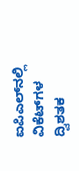ಐಪಿಎಲ್‌ನಲ್ಲಿ ವಿಕೆಟ್‌ಗಳ ದ್ವಿಶತಕ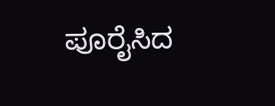ಪೂರೈಸಿದ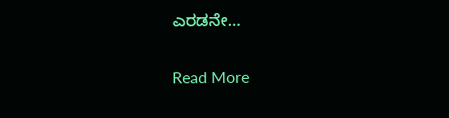ಎರಡನೇ…

Read More